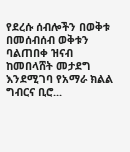የደረሱ ሰብሎችን በወቅቱ በመሰብሰብ ወቅቱን ባልጠበቀ ዝናብ ከመበላሸት መታደግ እንደሚገባ የአማራ ክልል ግብርና ቢሮ...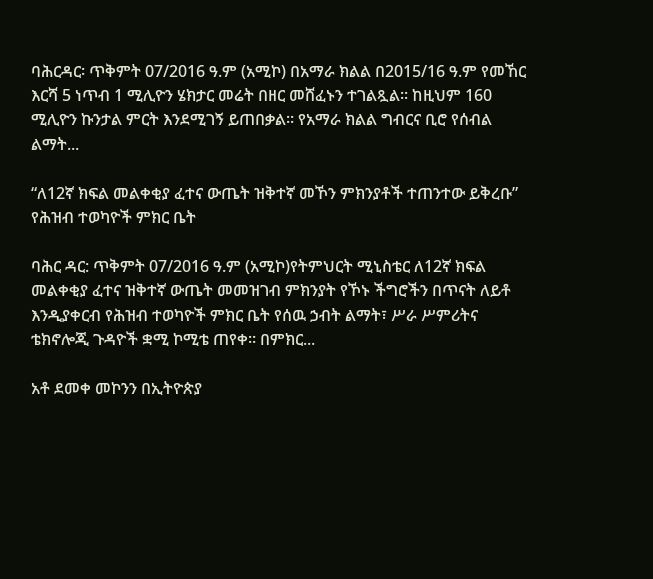ባሕርዳር፡ ጥቅምት 07/2016 ዓ.ም (አሚኮ) በአማራ ክልል በ2015/16 ዓ.ም የመኸር እርሻ 5 ነጥብ 1 ሚሊዮን ሄክታር መሬት በዘር መሸፈኑን ተገልጿል። ከዚህም 160 ሚሊዮን ኩንታል ምርት እንደሚገኝ ይጠበቃል፡፡ የአማራ ክልል ግብርና ቢሮ የሰብል ልማት...

“ለ12ኛ ክፍል መልቀቂያ ፈተና ውጤት ዝቅተኛ መኾን ምክንያቶች ተጠንተው ይቅረቡ” የሕዝብ ተወካዮች ምክር ቤት

ባሕር ዳር: ጥቅምት 07/2016 ዓ.ም (አሚኮ)የትምህርት ሚኒስቴር ለ12ኛ ክፍል መልቀቂያ ፈተና ዝቅተኛ ውጤት መመዝገብ ምክንያት የኾኑ ችግሮችን በጥናት ለይቶ እንዲያቀርብ የሕዝብ ተወካዮች ምክር ቤት የሰዉ ኃብት ልማት፣ ሥራ ሥምሪትና ቴክኖሎጂ ጉዳዮች ቋሚ ኮሚቴ ጠየቀ። በምክር...

አቶ ደመቀ መኮንን በኢትዮጵያ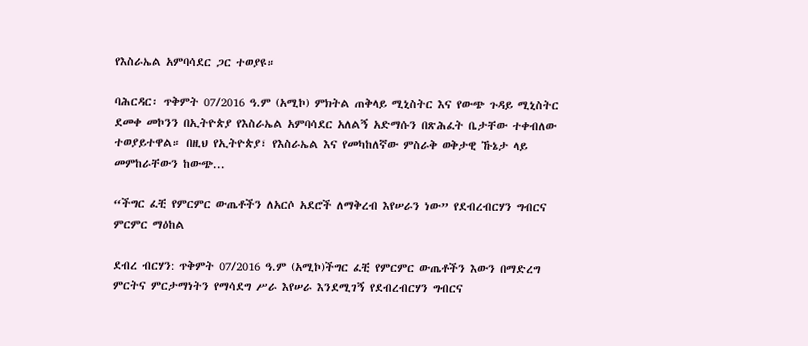የእስራኤል አምባሳደር ጋር ተወያዩ።

ባሕርዳር፡ ጥቅምት 07/2016 ዓ.ም (አሚኮ) ምክትል ጠቅላይ ሚኒስትር እና የውጭ ጉዳይ ሚኒስትር ደመቀ መኮንን በኢትዮጵያ የእስራኤል አምባሳደር አለልኝ አድማሱን በጽሕፈት ቤታቸው ተቀብለው ተወያይተዋል። በዚህ የኢትዮጵያ፣ የእስራኤል እና የመካከለኛው ምስራቅ ወቅታዊ ኹኔታ ላይ መምከራቸውን ከውጭ...

“ችግር ፈቺ የምርምር ውጤቶችን ለአርሶ አደሮች ለማቅረብ እየሠራን ነው” የደብረብርሃን ግብርና ምርምር ማዕከል

ደብረ ብርሃን: ጥቅምት 07/2016 ዓ.ም (አሚኮ)ችግር ፈቺ የምርምር ውጤቶችን እውን በማድረግ ምርትና ምርታማነትን የማሳደግ ሥራ እየሠራ እንደሚገኝ የደብረብርሃን ግብርና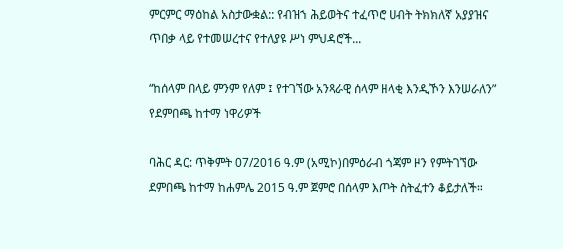ምርምር ማዕከል አስታውቋል:: የብዝኀ ሕይወትና ተፈጥሮ ሀብት ትክክለኛ አያያዝና ጥበቃ ላይ የተመሠረተና የተለያዩ ሥነ ምህዳሮች...

“ከሰላም በላይ ምንም የለም ፤ የተገኘው አንጻራዊ ሰላም ዘላቂ እንዲኾን እንሠራለን” የደምበጫ ከተማ ነዋሪዎች

ባሕር ዳር: ጥቅምት 07/2016 ዓ.ም (አሚኮ)በምዕራብ ጎጃም ዞን የምትገኘው ደምበጫ ከተማ ከሐምሌ 2015 ዓ.ም ጀምሮ በሰላም እጦት ስትፈተን ቆይታለች።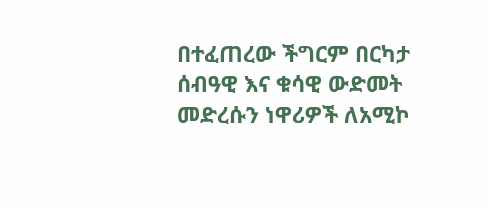በተፈጠረው ችግርም በርካታ ሰብዓዊ እና ቁሳዊ ውድመት መድረሱን ነዋሪዎች ለአሚኮ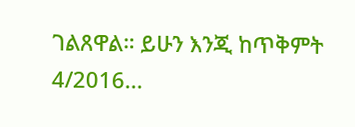ገልጸዋል። ይሁን እንጂ ከጥቅምት 4/2016...